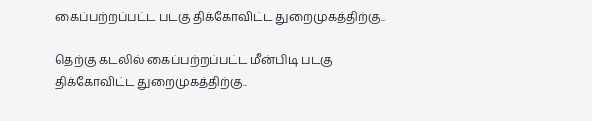கைப்பற்றப்பட்ட படகு திக்கோவிட்ட துறைமுகத்திற்கு..

தெற்கு கடலில் கைப்பற்றப்பட்ட மீன்பிடி படகு திக்கோவிட்ட துறைமுகத்திற்கு..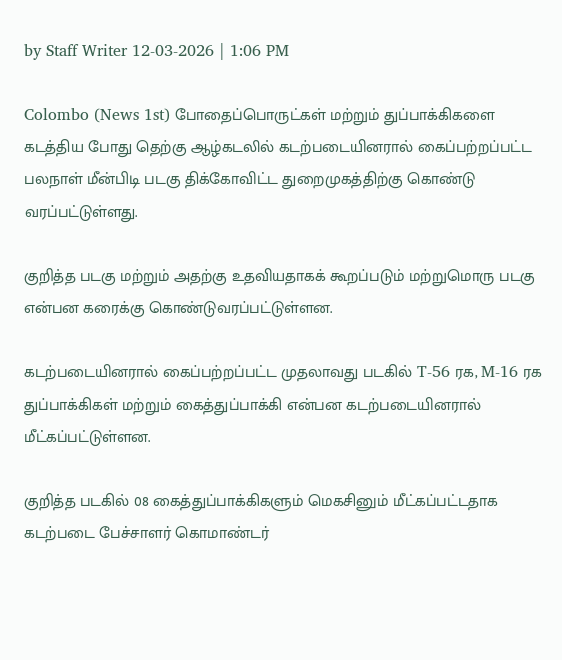by Staff Writer 12-03-2026 | 1:06 PM

Colombo (News 1st) போதைப்பொருட்கள் மற்றும் துப்பாக்கிகளை கடத்திய போது தெற்கு ஆழ்கடலில் கடற்படையினரால் கைப்பற்றப்பட்ட பலநாள் மீன்பிடி படகு திக்கோவிட்ட துறைமுகத்திற்கு கொண்டு வரப்பட்டுள்ளது.

குறித்த படகு மற்றும் அதற்கு உதவியதாகக் கூறப்படும் மற்றுமொரு படகு என்பன கரைக்கு கொண்டுவரப்பட்டுள்ளன.

கடற்படையினரால் கைப்பற்றப்பட்ட முதலாவது படகில் T-56 ரக, M-16 ரக துப்பாக்கிகள் மற்றும் கைத்துப்பாக்கி என்பன கடற்படையினரால் மீட்கப்பட்டுள்ளன.

குறித்த படகில் 08 கைத்துப்பாக்கிகளும் மெகசினும் மீட்கப்பட்டதாக கடற்படை பேச்சாளர் கொமாண்டர்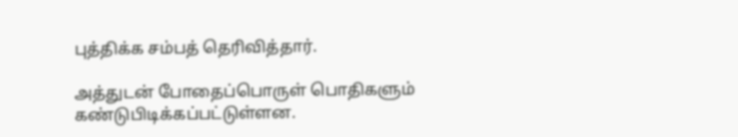புத்திக்க சம்பத் தெரிவித்தார்.

அத்துடன் போதைப்பொருள் பொதிகளும் கண்டுபிடிக்கப்பட்டுள்ளன.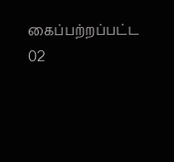கைப்பற்றப்பட்ட 02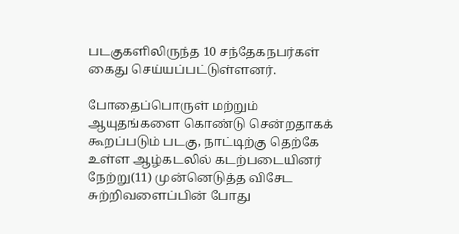படகுகளிலிருந்த 10 சந்தேகநபர்கள் கைது செய்யப்பட்டுள்ளனர்.

போதைப்பொருள் மற்றும் ஆயுதங்களை கொண்டு சென்றதாகக் கூறப்படும் படகு, நாட்டிற்கு தெற்கே உள்ள ஆழ்கடலில் கடற்படையினர் நேற்று(11) முன்னெடுத்த விசேட சுற்றிவளைப்பின் போது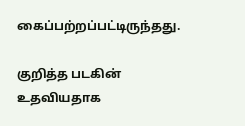கைப்பற்றப்பட்டிருந்தது.

குறித்த படகின் உதவியதாக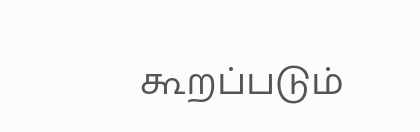கூறப்படும்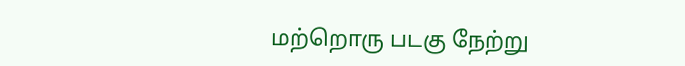மற்றொரு படகு நேற்று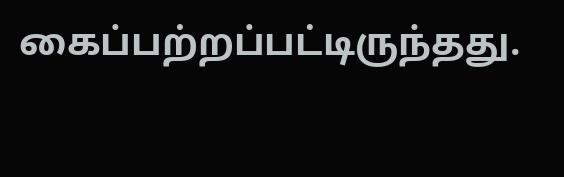கைப்பற்றப்பட்டிருந்தது.